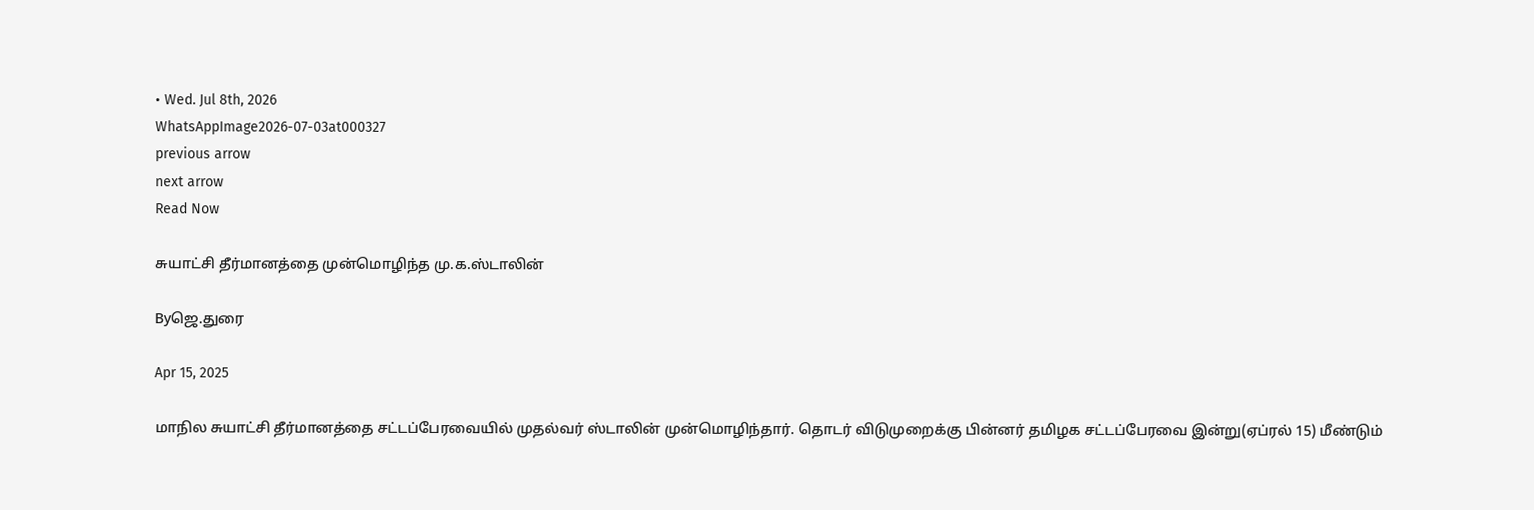• Wed. Jul 8th, 2026
WhatsAppImage2026-07-03at000327
previous arrow
next arrow
Read Now

சுயாட்சி தீர்மானத்தை முன்மொழிந்த மு.க.ஸ்டாலின்

Byஜெ.துரை

Apr 15, 2025

மாநில சுயாட்சி தீர்மானத்தை சட்டப்பேரவையில் முதல்வர் ஸ்டாலின் முன்மொழிந்தார். தொடர் விடுமுறைக்கு பின்னர் தமிழக சட்டப்பேரவை இன்று(ஏப்ரல் 15) மீண்டும்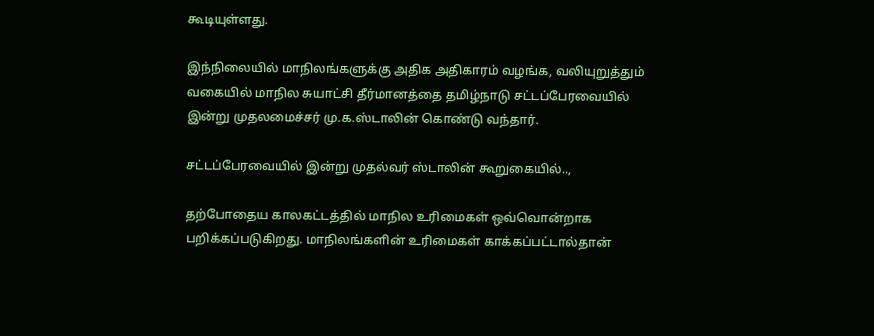கூடியுள்ளது.

இந்நிலையில் மாநிலங்களுக்கு அதிக அதிகாரம் வழங்க, வலியுறுத்தும் வகையில் மாநில சுயாட்சி தீர்மானத்தை தமிழ்நாடு சட்டப்பேரவையில் இன்று முதலமைச்சர் மு.க.ஸ்டாலின் கொண்டு வந்தார்.

சட்டப்பேரவையில் இன்று முதல்வர் ஸ்டாலின் கூறுகையில்..,

தற்போதைய காலகட்டத்தில் மாநில உரிமைகள் ஒவ்வொன்றாக பறிக்கப்படுகிறது. மாநிலங்களின் உரிமைகள் காக்கப்பட்டால்தான்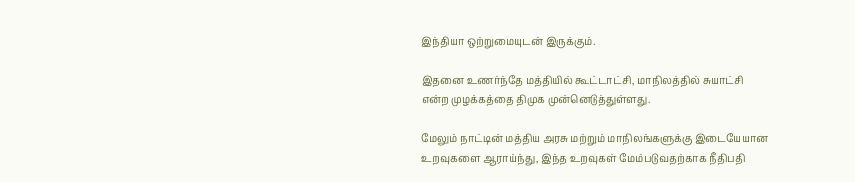இந்தியா ஒற்றுமையுடன் இருக்கும்.

இதனை உணர்ந்தே மத்தியில் கூட்டாட்சி, மாநிலத்தில் சுயாட்சி என்ற முழக்கத்தை திமுக முன்னெடுத்துள்ளது.

மேலும் நாட்டின் மத்திய அரசு மற்றும் மாநிலங்களுக்கு இடையேயான உறவுகளை ஆராய்ந்து, இந்த உறவுகள் மேம்படுவதற்காக நீதிபதி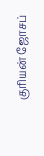குரியன் ஜோசப்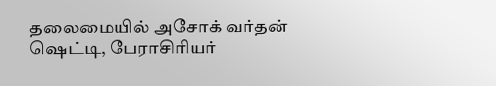தலைமையில் அசோக் வர்தன் ஷெட்டி, பேராசிரியர்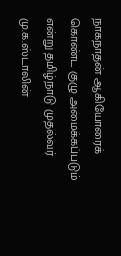நாகநாதன் ஆகியோரைக் கொண்ட குழு அமைக்கப்படும் என்று தமிழ்நாடு முதல்வர் மு.க.ஸ்டாலின்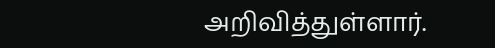அறிவித்துள்ளார்.